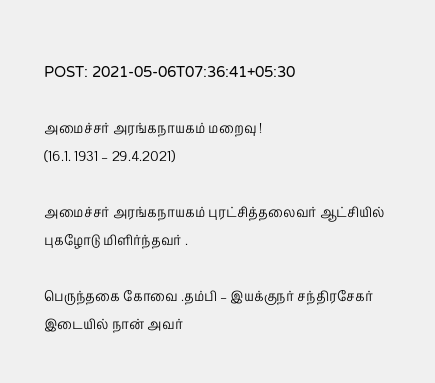POST: 2021-05-06T07:36:41+05:30

அமைச்சர் அரங்கநாயகம் மறைவு !
(16.1. 1931 – 29.4.2021)

அமைச்சர் அரங்கநாயகம் புரட்சித்தலைவர் ஆட்சியில் புகழோடு மிளிர்ந்தவர் .

பெருந்தகை கோவை .தம்பி – இயக்குநர் சந்திரசேகர் இடையில் நான் அவர்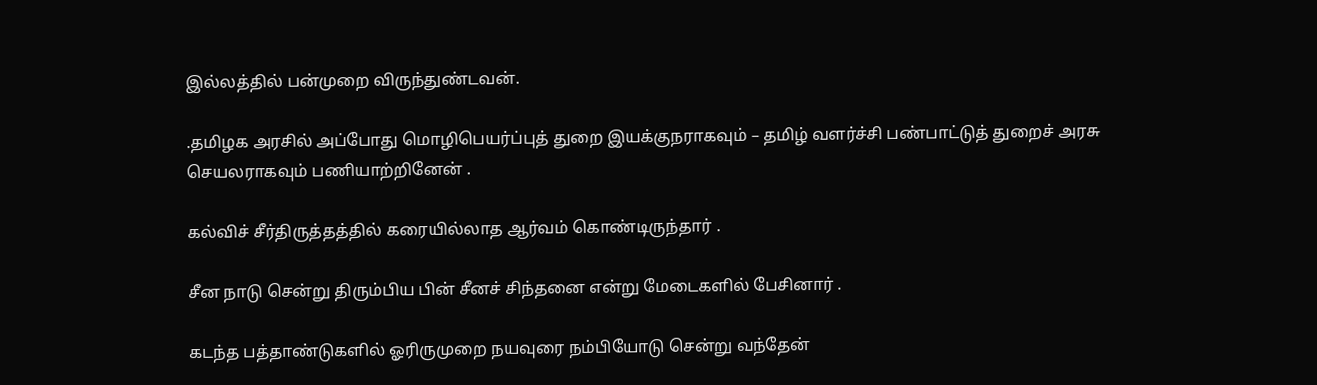இல்லத்தில் பன்முறை விருந்துண்டவன்.

.தமிழக அரசில் அப்போது மொழிபெயர்ப்புத் துறை இயக்குநராகவும் – தமிழ் வளர்ச்சி பண்பாட்டுத் துறைச் அரசு செயலராகவும் பணியாற்றினேன் .

கல்விச் சீர்திருத்தத்தில் கரையில்லாத ஆர்வம் கொண்டிருந்தார் .

சீன நாடு சென்று திரும்பிய பின் சீனச் சிந்தனை என்று மேடைகளில் பேசினார் .

கடந்த பத்தாண்டுகளில் ஓரிருமுறை நயவுரை நம்பியோடு சென்று வந்தேன்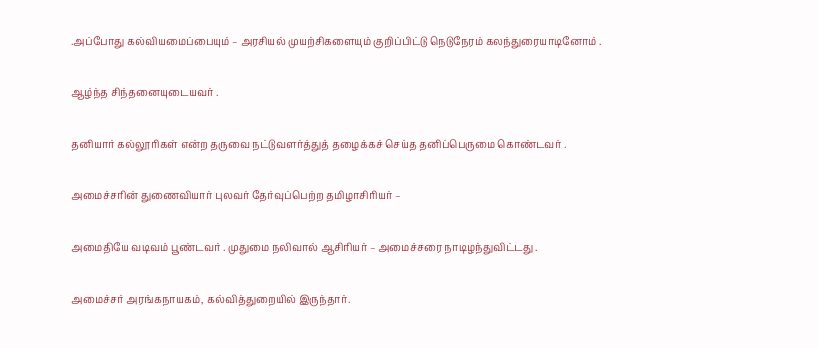.அப்போது கல்வியமைப்பையும் – அரசியல் முயற்சிகளையும் குறிப்பிட்டு நெடுநேரம் கலந்துரையாடினோம் .

ஆழ்ந்த சிந்தனையுடையவர் .

தனியார் கல்லூரிகள் என்ற தருவை நட்டுவளர்த்துத் தழைக்கச் செய்த தனிப்பெருமை கொண்டவர் .

அமைச்சரின் துணைவியார் புலவர் தேர்வுப்பெற்ற தமிழாசிரியர் –

அமைதியே வடிவம் பூண்டவர் . முதுமை நலிவால் ஆசிரியர் – அமைச்சரை நாடிழந்துவிட்டது .

அமைச்சர் அரங்கநாயகம், கல்வித்துறையில் இருந்தார்.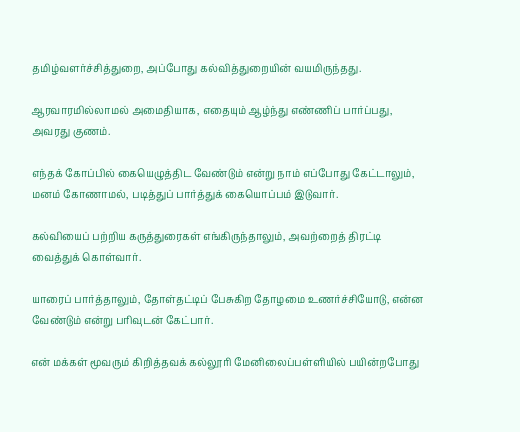தமிழ்வளர்ச்சித்துறை, அப்போது கல்வித்துறையின் வயமிருந்தது.

ஆரவாரமில்லாமல் அமைதியாக, எதையும் ஆழ்ந்து எண்ணிப் பார்ப்பது, அவரது குணம்.

எந்தக் கோப்பில் கையெழுத்திட வேண்டும் என்று நாம் எப்போது கேட்டாலும், மனம் கோணாமல், படித்துப் பார்த்துக் கையொப்பம் இடுவார்.

கல்வியைப் பற்றிய கருத்துரைகள் எங்கிருந்தாலும், அவற்றைத் திரட்டி வைத்துக் கொள்வார்.

யாரைப் பார்த்தாலும், தோள்தட்டிப் பேசுகிற தோழமை உணர்ச்சியோடு, என்ன வேண்டும் என்று பரிவுடன் கேட்பார்.

என் மக்கள் மூவரும் கிறித்தவக் கல்லூரி மேனிலைப்பள்ளியில் பயின்றபோது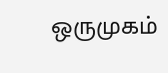ஒருமுகம்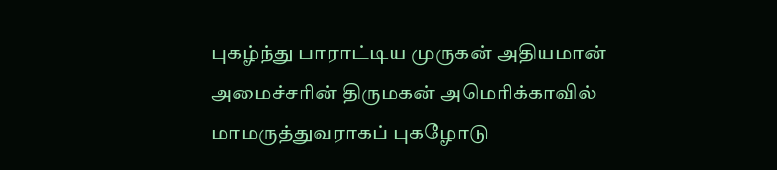புகழ்ந்து பாராட்டிய முருகன் அதியமான் அமைச்சரின் திருமகன் அமெரிக்காவில் மாமருத்துவராகப் புகழோடு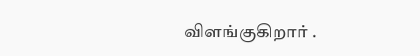விளங்குகிறார் .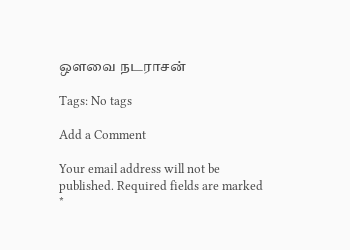ஒளவை நடராசன்

Tags: No tags

Add a Comment

Your email address will not be published. Required fields are marked *